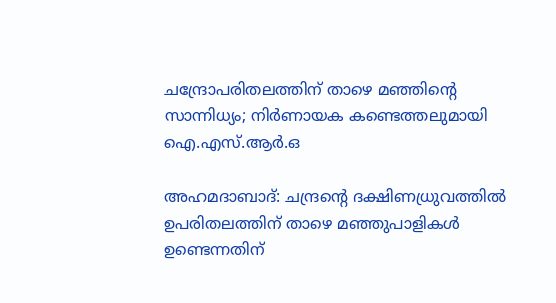ചന്ദ്രോപരിതലത്തിന് താഴെ മഞ്ഞിന്‍റെ സാന്നിധ്യം; നിർണായക കണ്ടെത്തലുമായി ഐ.എസ്.ആർ.ഒ

അഹമദാബാദ്: ചന്ദ്രന്‍റെ ദക്ഷിണധ്രുവത്തിൽ ഉപരിതലത്തിന് താഴെ മഞ്ഞുപാളികൾ ഉണ്ടെന്നതിന്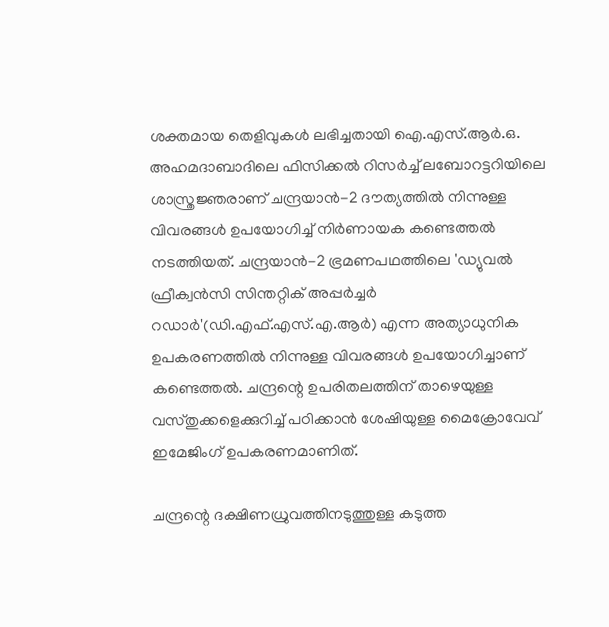ശക്തമായ തെളിവുകൾ ലഭിച്ചതായി ഐ.എസ്.ആർ.ഒ. അഹമദാബാദിലെ ഫിസിക്കൽ റിസർച്ച് ലബോറട്ടറിയിലെ ശാസ്ത്രജ്ഞരാണ് ചന്ദ്രയാൻ-2 ദൗത്യത്തിൽ നിന്നുള്ള വിവരങ്ങൾ ഉപയോഗിച്ച് നിർണായക കണ്ടെത്തൽ നടത്തിയത്. ചന്ദ്രയാൻ-2 ഭ്രമണപഥത്തിലെ 'ഡ്യുവൽ ഫ്രീക്വൻസി സിന്തറ്റിക് അപ്പർച്ചർ റഡാർ'(ഡി.എഫ്.എസ്.എ.ആർ) എന്ന അത്യാധുനിക ഉപകരണത്തിൽ നിന്നുള്ള വിവരങ്ങൾ ഉപയോഗിച്ചാണ് കണ്ടെത്തൽ. ചന്ദ്രന്റെ ഉപരിതലത്തിന് താഴെയുള്ള വസ്തുക്കളെക്കുറിച്ച് പഠിക്കാൻ ശേഷിയുള്ള മൈക്രോവേവ് ഇമേജിംഗ് ഉപകരണമാണിത്.

ചന്ദ്രന്റെ ദക്ഷിണധ്രുവത്തിനടുത്തുള്ള കടുത്ത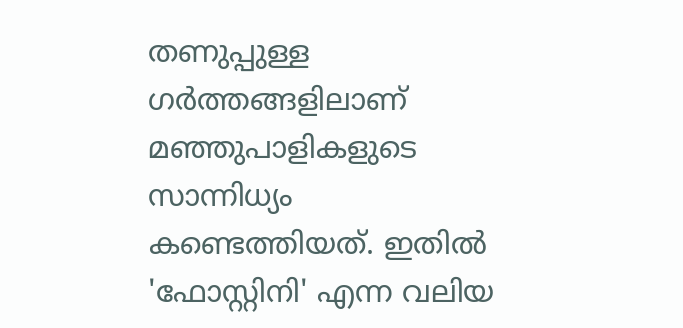തണുപ്പുള്ള ഗർത്തങ്ങളിലാണ് മഞ്ഞുപാളികളുടെ സാന്നിധ്യം കണ്ടെത്തിയത്. ഇതിൽ 'ഫോസ്റ്റിനി' എന്ന വലിയ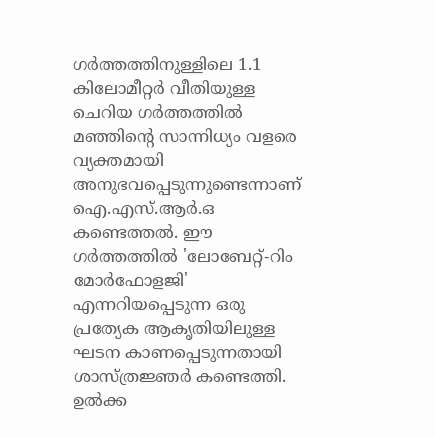ഗർത്തത്തിനുള്ളിലെ 1.1 കിലോമീറ്റർ വീതിയുള്ള ചെറിയ ഗർത്തത്തിൽ മഞ്ഞിന്റെ സാന്നിധ്യം വളരെ വ്യക്തമായി അനുഭവപ്പെടുന്നുണ്ടെന്നാണ് ഐ.എസ്.ആർ.ഒ കണ്ടെത്തൽ. ഈ ഗർത്തത്തിൽ 'ലോബേറ്റ്-റിം മോർഫോളജി' എന്നറിയപ്പെടുന്ന ഒരു പ്രത്യേക ആകൃതിയിലുള്ള ഘടന കാണപ്പെടുന്നതായി ശാസ്ത്രജ്ഞർ കണ്ടെത്തി. ഉൽക്ക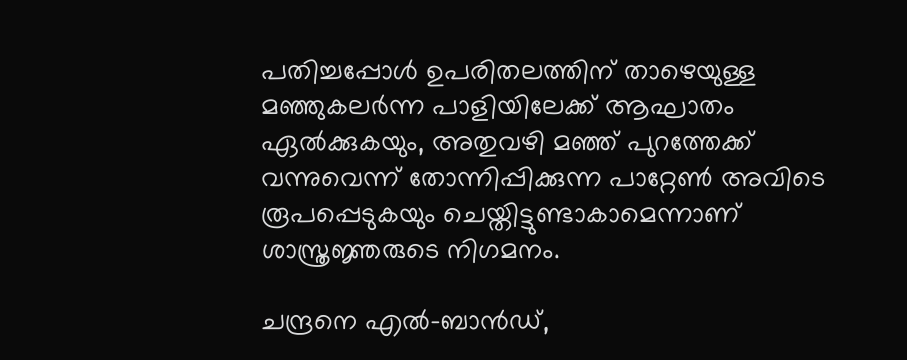പതിച്ചപ്പോൾ ഉപരിതലത്തിന് താഴെയുള്ള മഞ്ഞുകലർന്ന പാളിയിലേക്ക് ആഘാതം ഏൽക്കുകയും, അതുവഴി മഞ്ഞ് പുറത്തേക്ക് വന്നുവെന്ന് തോന്നിപ്പിക്കുന്ന പാറ്റേൺ അവിടെ രൂപപ്പെടുകയും ചെയ്തിട്ടുണ്ടാകാമെന്നാണ് ശാസ്ത്രജ്ഞരുടെ നിഗമനം.

ചന്ദ്രനെ എൽ-ബാൻഡ്,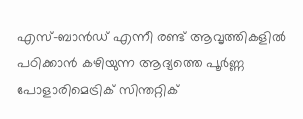എസ്-ബാൻഡ് എന്നീ രണ്ട് ആവൃത്തികളിൽ പഠിക്കാൻ കഴിയുന്ന ആദ്യത്തെ പൂർണ്ണ പോളാരിമെട്രിക് സിന്തറ്റിക്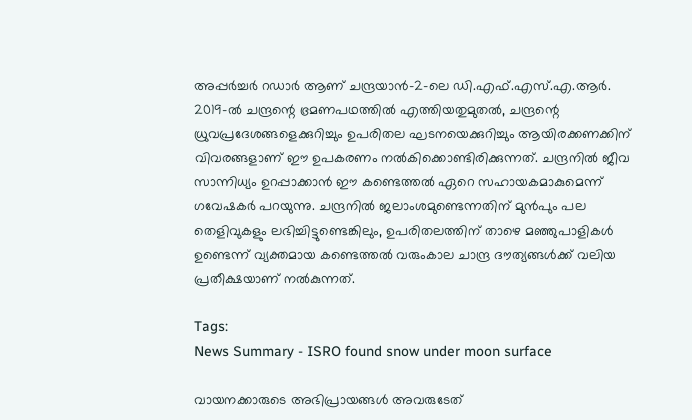അപ്പർച്ചർ റഡാർ ആണ് ചന്ദ്രയാൻ-2-ലെ ഡി.എഫ്.എസ്.എ.ആർ. 2019-ൽ ചന്ദ്രന്റെ ഭ്രമണപഥത്തിൽ എത്തിയതുമുതൽ, ചന്ദ്രന്റെ ധ്രുവപ്രദേശങ്ങളെക്കുറിച്ചും ഉപരിതല ഘടനയെക്കുറിച്ചും ആയിരക്കണക്കിന് വിവരങ്ങളാണ് ഈ ഉപകരണം നൽകിക്കൊണ്ടിരിക്കുന്നത്. ചന്ദ്രനിൽ ജീവ സാന്നിധ്യം ഉറപ്പാക്കാൻ ഈ കണ്ടെത്തൽ ഏറെ സഹായകമാകുമെന്ന് ഗവേഷകർ പറയുന്നു. ചന്ദ്രനിൽ ജലാംശമുണ്ടെന്നതിന് മുൻപും പല തെളിവുകളും ലഭിച്ചിട്ടുണ്ടെങ്കിലും, ഉപരിതലത്തിന് താഴെ മഞ്ഞുപാളികൾ ഉണ്ടെന്ന് വ്യക്തമായ കണ്ടെത്തൽ വരുംകാല ചാന്ദ്ര ദൗത്യങ്ങൾക്ക് വലിയ പ്രതീക്ഷയാണ് നൽകുന്നത്.

Tags:
News Summary - ISRO found snow under moon surface

വായനക്കാരുടെ അഭിപ്രായങ്ങള്‍ അവരുടേത്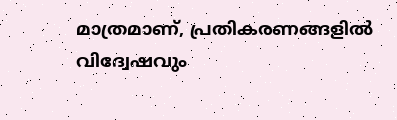മാത്രമാണ്, പ്രതികരണങ്ങളിൽ വിദ്വേഷവും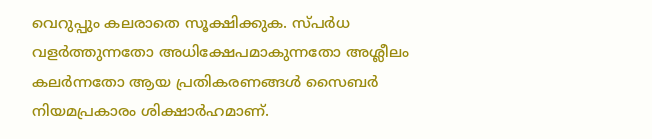വെറുപ്പും കലരാതെ സൂക്ഷിക്കുക. സ്പർധ വളർത്തുന്നതോ അധിക്ഷേപമാകുന്നതോ അശ്ലീലം കലർന്നതോ ആയ പ്രതികരണങ്ങൾ സൈബർ നിയമപ്രകാരം ശിക്ഷാർഹമാണ്.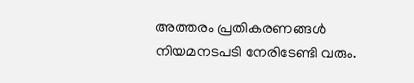അത്തരം പ്രതികരണങ്ങൾ നിയമനടപടി നേരിടേണ്ടി വരും.